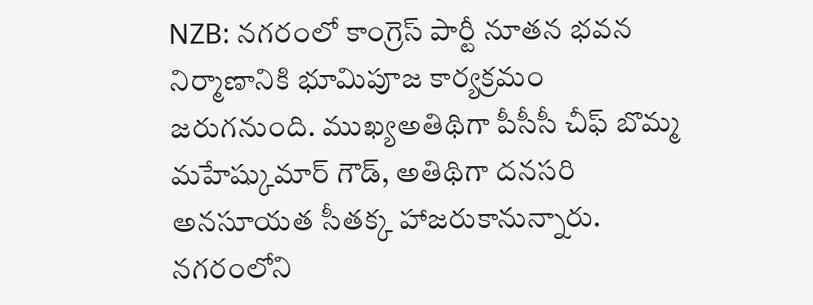NZB: నగరంలో కాంగ్రెస్ పార్టీ నూతన భవన నిర్మాణానికి భూమిపూజ కార్యక్రమం జరుగనుంది. ముఖ్యఅతిథిగా పీసీసీ చీఫ్ బొమ్మ మహేష్కుమార్ గౌడ్, అతిథిగా దనసరి అనసూయత సీతక్క హాజరుకానున్నారు. నగరంలోని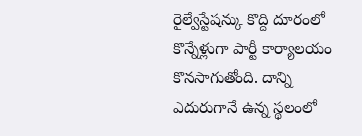రైల్వేస్టేషన్కు కొద్ది దూరంలో కొన్నేళ్లుగా పార్టీ కార్యాలయం కొనసాగుతోంది. దాన్ని ఎదురుగానే ఉన్న స్థలంలో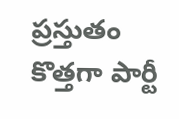ప్రస్తుతం కొత్తగా పార్టీ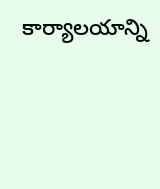కార్యాలయాన్ని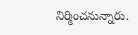నిర్మించనున్నారు.